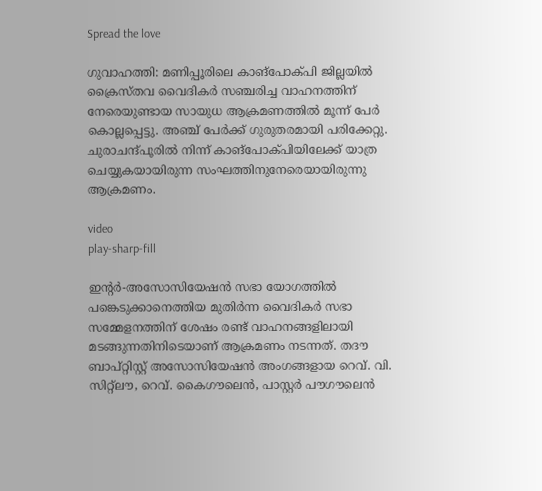Spread the love

ഗുവാഹത്തി: മണിപ്പൂരിലെ കാങ്‌പോക്പി ജില്ലയില്‍ ക്രൈസ്തവ വൈദികര്‍ സഞ്ചരിച്ച വാഹനത്തിന് നേരെയുണ്ടായ സായുധ ആക്രമണത്തില്‍ മൂന്ന് പേര്‍ കൊല്ലപ്പെട്ടു. അഞ്ച് പേര്‍ക്ക് ഗുരുതരമായി പരിക്കേറ്റു. ചുരാചന്ദ്പൂരില്‍ നിന്ന് കാങ്‌പോക്പിയിലേക്ക് യാത്ര ചെയ്യുകയായിരുന്ന സംഘത്തിനുനേരെയായിരുന്നു ആക്രമണം.

video
play-sharp-fill

ഇന്റര്‍-അസോസിയേഷന്‍ സഭാ യോഗത്തില്‍ പങ്കെടുക്കാനെത്തിയ മുതിര്‍ന്ന വൈദികര്‍ സഭാ സമ്മേളനത്തിന് ശേഷം രണ്ട് വാഹനങ്ങളിലായി മടങ്ങുന്നതിനിടെയാണ് ആക്രമണം നടന്നത്. തദൗ ബാപ്റ്റിസ്റ്റ് അസോസിയേഷന്‍ അംഗങ്ങളായ റെവ്. വി. സിറ്റ്‌ലൗ, റെവ്. കൈഗൗലെന്‍, പാസ്റ്റര്‍ പൗഗൗലെന്‍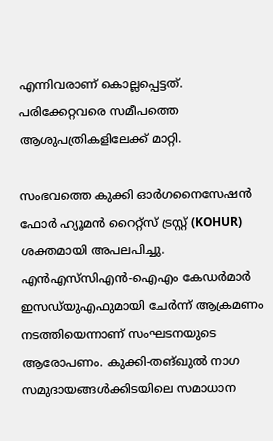എന്നിവരാണ് കൊല്ലപ്പെട്ടത്. പരിക്കേറ്റവരെ സമീപത്തെ ആശുപത്രികളിലേക്ക് മാറ്റി.

സംഭവത്തെ കുക്കി ഓര്‍ഗനൈസേഷന്‍ ഫോര്‍ ഹ്യൂമന്‍ റൈറ്റ്‌സ് ട്രസ്റ്റ് (KOHUR) ശക്തമായി അപലപിച്ചു. എന്‍എസ്‌സിഎന്‍-ഐഎം കേഡര്‍മാര്‍ ഇസഡ്‍യുഎഫുമായി ചേര്‍ന്ന് ആക്രമണം നടത്തിയെന്നാണ് സംഘടനയുടെ ആരോപണം. കുക്കി-തങ്ഖുല്‍ നാഗ സമുദായങ്ങള്‍ക്കിടയിലെ സമാധാന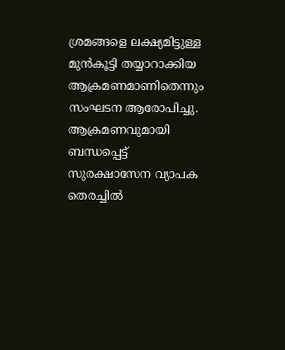ശ്രമങ്ങളെ ലക്ഷ്യമിട്ടുള്ള മുന്‍കൂട്ടി തയ്യാറാക്കിയ ആക്രമണമാണിതെന്നും സംഘടന ആരോപിച്ചു. ആക്രമണവുമായി ബന്ധപ്പെട്ട് സുരക്ഷാസേന വ്യാപക തെരച്ചില്‍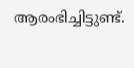ആരംഭിച്ചിട്ടുണ്ട്.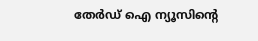തേർഡ് ഐ ന്യൂസിന്റെ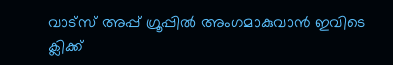വാട്സ് അപ്പ് ഗ്രൂപ്പിൽ അംഗമാകുവാൻ ഇവിടെ ക്ലിക്ക്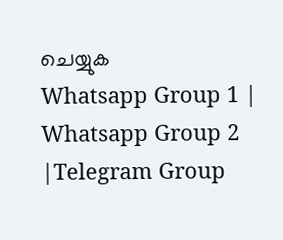ചെയ്യുക
Whatsapp Group 1 | Whatsapp Group 2 |Telegram Group